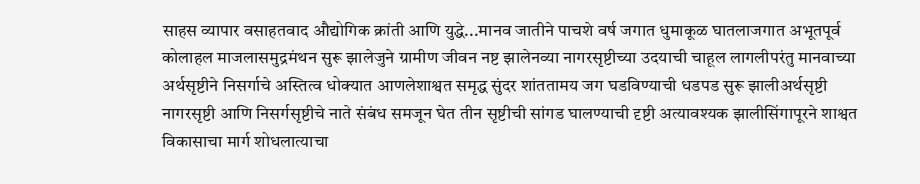साहस व्यापार वसाहतवाद औद्योगिक क्रांती आणि युद्धे...मानव जातीने पाचशे वर्ष जगात धुमाकूळ घातलाजगात अभूतपूर्व कोलाहल माजलासमुद्रमंथन सुरू झालेजुने ग्रामीण जीवन नष्ट झालेनव्या नागरसृष्टीच्या उदयाची चाहूल लागलीपरंतु मानवाच्या अर्थसृष्टीने निसर्गाचे अस्तित्व धोक्यात आणलेशाश्वत समृद्ध सुंदर शांततामय जग घडविण्याची धडपड सुरू झालीअर्थसृष्टी नागरसृष्टी आणि निसर्गसृष्टीचे नाते संबंध समजून घेत तीन सृष्टीची सांगड घालण्याची दृष्टी अत्यावश्यक झालीसिंगापूरने शाश्वत विकासाचा मार्ग शोधलात्याचा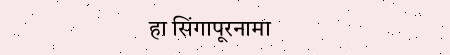हा सिंगापूरनामा